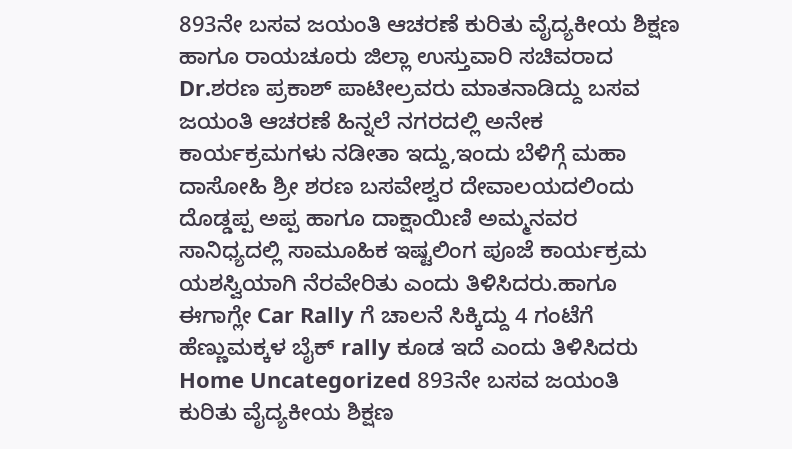893ನೇ ಬಸವ ಜಯಂತಿ ಆಚರಣೆ ಕುರಿತು ವೈದ್ಯಕೀಯ ಶಿಕ್ಷಣ ಹಾಗೂ ರಾಯಚೂರು ಜಿಲ್ಲಾ ಉಸ್ತುವಾರಿ ಸಚಿವರಾದ Dr.ಶರಣ ಪ್ರಕಾಶ್ ಪಾಟೀಲ್ರವರು ಮಾತನಾಡಿದ್ದು ಬಸವ ಜಯಂತಿ ಆಚರಣೆ ಹಿನ್ನಲೆ ನಗರದಲ್ಲಿ ಅನೇಕ ಕಾರ್ಯಕ್ರಮಗಳು ನಡೀತಾ ಇದ್ದು,ಇಂದು ಬೆಳಿಗ್ಗೆ ಮಹಾ ದಾಸೋಹಿ ಶ್ರೀ ಶರಣ ಬಸವೇಶ್ವರ ದೇವಾಲಯದಲಿಂದು ದೊಡ್ಡಪ್ಪ ಅಪ್ಪ ಹಾಗೂ ದಾಕ್ಷಾಯಿಣಿ ಅಮ್ಮನವರ ಸಾನಿಧ್ಯದಲ್ಲಿ ಸಾಮೂಹಿಕ ಇಷ್ಟಲಿಂಗ ಪೂಜೆ ಕಾರ್ಯಕ್ರಮ ಯಶಸ್ವಿಯಾಗಿ ನೆರವೇರಿತು ಎಂದು ತಿಳಿಸಿದರು.ಹಾಗೂ ಈಗಾಗ್ಲೇ Car Rally ಗೆ ಚಾಲನೆ ಸಿಕ್ಕಿದ್ದು 4 ಗಂಟೆಗೆ ಹೆಣ್ಣುಮಕ್ಕಳ ಬೈಕ್ rally ಕೂಡ ಇದೆ ಎಂದು ತಿಳಿಸಿದರು
Home Uncategorized 893ನೇ ಬಸವ ಜಯಂತಿ ಕುರಿತು ವೈದ್ಯಕೀಯ ಶಿಕ್ಷಣ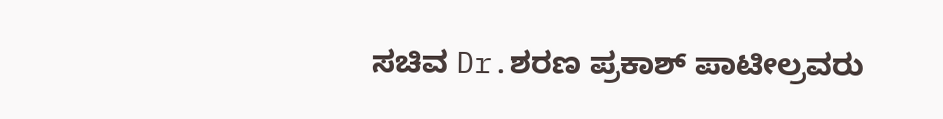ಸಚಿವ Dr.ಶರಣ ಪ್ರಕಾಶ್ ಪಾಟೀಲ್ರವರು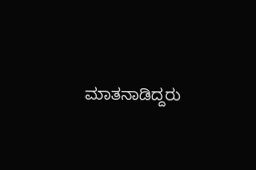ಮಾತನಾಡಿದ್ದರು